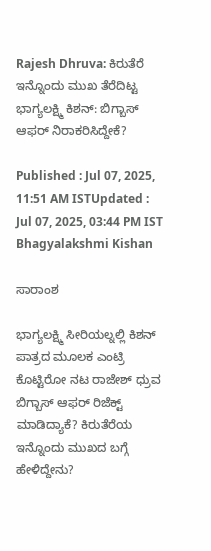Rajesh Dhruva: ಕಿರುತೆರೆ ಇನ್ನೊಂದು ಮುಖ ತೆರೆದಿಟ್ಟ ಭಾಗ್ಯಲಕ್ಷ್ಮಿ ಕಿಶನ್: ಬಿಗ್ಬಾಸ್ ಆಫರ್ ನಿರಾಕರಿಸಿದ್ದೇಕೆ?

Published : Jul 07, 2025, 11:51 AM ISTUpdated : Jul 07, 2025, 03:44 PM IST
Bhagyalakshmi Kishan

ಸಾರಾಂಶ

ಭಾಗ್ಯಲಕ್ಷ್ಮಿ ಸೀರಿಯಲ್ನಲ್ಲಿ ಕಿಶನ್ ಪಾತ್ರದ ಮೂಲಕ ಎಂಟ್ರಿ ಕೊಟ್ಟಿರೋ ನಟ ರಾಜೇಶ್ ಧ್ರುವ ಬಿಗ್ಬಾಸ್ ಆಫರ್ ರಿಜೆಕ್ಟ್ ಮಾಡಿದ್ಯಾಕೆ? ಕಿರುತೆರೆಯ ಇನ್ನೊಂದು ಮುಖದ ಬಗ್ಗೆ ಹೇಳಿದ್ದೇನು?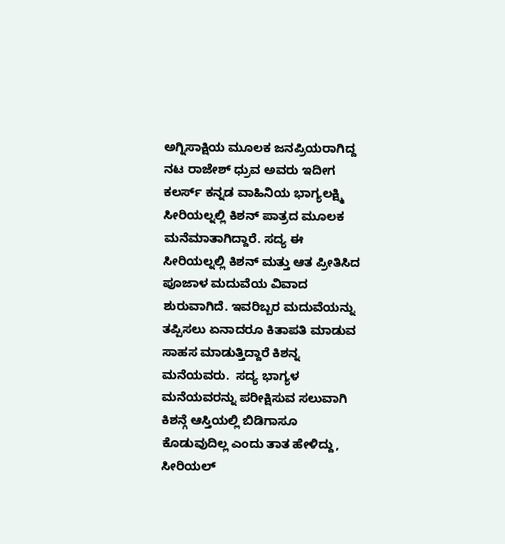ಅಗ್ನಿಸಾಕ್ಷಿಯ ಮೂಲಕ ಜನಪ್ರಿಯರಾಗಿದ್ದ ನಟ ರಾಜೇಶ್ ಧ್ರುವ ಅವರು ಇದೀಗ ಕಲರ್ಸ್ ಕನ್ನಡ ವಾಹಿನಿಯ ಭಾಗ್ಯಲಕ್ಷ್ಮಿ ಸೀರಿಯಲ್ನಲ್ಲಿ ಕಿಶನ್ ಪಾತ್ರದ ಮೂಲಕ ಮನೆಮಾತಾಗಿದ್ದಾರೆ. ಸದ್ಯ ಈ ಸೀರಿಯಲ್ನಲ್ಲಿ ಕಿಶನ್ ಮತ್ತು ಆತ ಪ್ರೀತಿಸಿದ ಪೂಜಾಳ ಮದುವೆಯ ವಿವಾದ ಶುರುವಾಗಿದೆ. ಇವರಿಬ್ಬರ ಮದುವೆಯನ್ನು ತಪ್ಪಿಸಲು ಏನಾದರೂ ಕಿತಾಪತಿ ಮಾಡುವ ಸಾಹಸ ಮಾಡುತ್ತಿದ್ದಾರೆ ಕಿಶನ್ನ ಮನೆಯವರು.  ಸದ್ಯ ಭಾಗ್ಯಳ ಮನೆಯವರನ್ನು ಪರೀಕ್ಷಿಸುವ ಸಲುವಾಗಿ ಕಿಶನ್ಗೆ ಆಸ್ತಿಯಲ್ಲಿ ಬಿಡಿಗಾಸೂ ಕೊಡುವುದಿಲ್ಲ ಎಂದು ತಾತ ಹೇಳಿದ್ದು, ಸೀರಿಯಲ್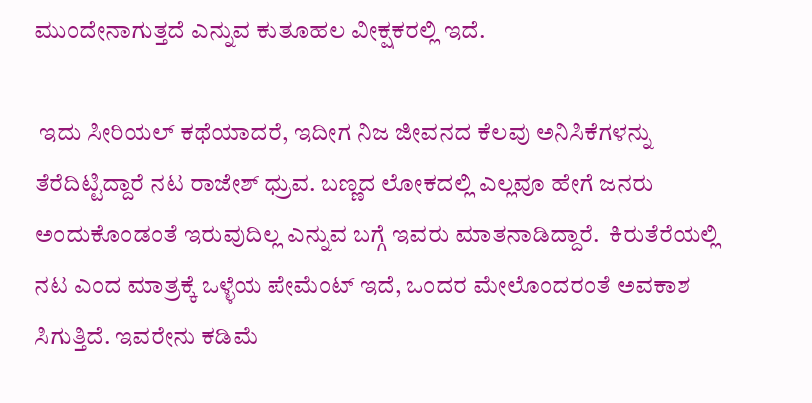ಮುಂದೇನಾಗುತ್ತದೆ ಎನ್ನುವ ಕುತೂಹಲ ವೀಕ್ಷಕರಲ್ಲಿ ಇದೆ.

 ಇದು ಸೀರಿಯಲ್ ಕಥೆಯಾದರೆ, ಇದೀಗ ನಿಜ ಜೀವನದ ಕೆಲವು ಅನಿಸಿಕೆಗಳನ್ನು ತೆರೆದಿಟ್ಟಿದ್ದಾರೆ ನಟ ರಾಜೇಶ್ ಧ್ರುವ. ಬಣ್ಣದ ಲೋಕದಲ್ಲಿ ಎಲ್ಲವೂ ಹೇಗೆ ಜನರು ಅಂದುಕೊಂಡಂತೆ ಇರುವುದಿಲ್ಲ ಎನ್ನುವ ಬಗ್ಗೆ ಇವರು ಮಾತನಾಡಿದ್ದಾರೆ.  ಕಿರುತೆರೆಯಲ್ಲಿ ನಟ ಎಂದ ಮಾತ್ರಕ್ಕೆ ಒಳ್ಳೆಯ ಪೇಮೆಂಟ್ ಇದೆ, ಒಂದರ ಮೇಲೊಂದರಂತೆ ಅವಕಾಶ ಸಿಗುತ್ತಿದೆ. ಇವರೇನು ಕಡಿಮೆ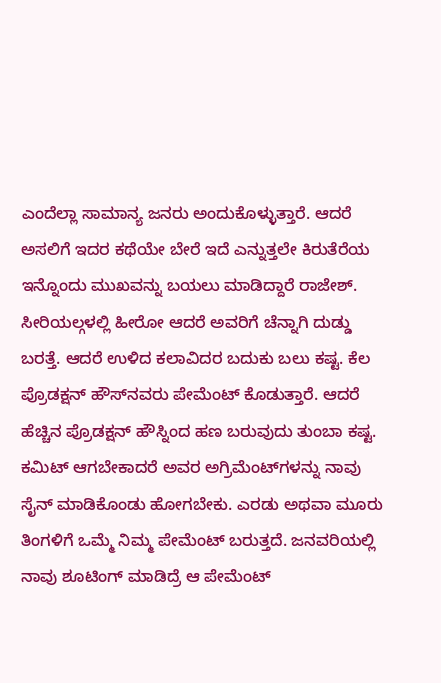ಎಂದೆಲ್ಲಾ ಸಾಮಾನ್ಯ ಜನರು ಅಂದುಕೊಳ್ಳುತ್ತಾರೆ. ಆದರೆ ಅಸಲಿಗೆ ಇದರ ಕಥೆಯೇ ಬೇರೆ ಇದೆ ಎನ್ನುತ್ತಲೇ ಕಿರುತೆರೆಯ ಇನ್ನೊಂದು ಮುಖವನ್ನು ಬಯಲು ಮಾಡಿದ್ದಾರೆ ರಾಜೇಶ್. ಸೀರಿಯಲ್ಗಳಲ್ಲಿ ಹೀರೋ ಆದರೆ ಅವರಿಗೆ ಚೆನ್ನಾಗಿ ದುಡ್ಡು ಬರತ್ತೆ. ಆದರೆ ಉಳಿದ ಕಲಾವಿದರ ಬದುಕು ಬಲು ಕಷ್ಟ. ಕೆಲ ಪ್ರೊಡಕ್ಷನ್‌ ಹೌಸ್‌ನವರು ಪೇಮೆಂಟ್ ಕೊಡುತ್ತಾರೆ. ಆದರೆ ಹೆಚ್ಚಿನ ಪ್ರೊಡಕ್ಷನ್ ಹೌಸ್ನಿಂದ ಹಣ ಬರುವುದು ತುಂಬಾ ಕಷ್ಟ. ಕಮಿಟ್‌ ಆಗಬೇಕಾದರೆ ಅವರ ಅಗ್ರಿಮೆಂಟ್‌ಗಳನ್ನು ನಾವು ಸೈನ್‌ ಮಾಡಿಕೊಂಡು ಹೋಗಬೇಕು. ಎರಡು ಅಥವಾ ಮೂರು ತಿಂಗಳಿಗೆ ಒಮ್ಮೆ ನಿಮ್ಮ ಪೇಮೆಂಟ್‌ ಬರುತ್ತದೆ. ಜನವರಿಯಲ್ಲಿ ನಾವು ಶೂಟಿಂಗ್‌ ಮಾಡಿದ್ರೆ ಆ ಪೇಮೆಂಟ್‌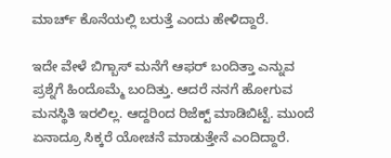ಮಾರ್ಚ್‌ ಕೊನೆಯಲ್ಲಿ ಬರುತ್ತೆ ಎಂದು ಹೇಳಿದ್ದಾರೆ.

ಇದೇ ವೇಳೆ ಬಿಗ್ಬಾಸ್ ಮನೆಗೆ ಆಫರ್ ಬಂದಿತ್ತಾ ಎನ್ನುವ ಪ್ರಶ್ನೆಗೆ ಹಿಂದೊಮ್ಮೆ ಬಂದಿತ್ತು. ಆದರೆ ನನಗೆ ಹೋಗುವ ಮನಸ್ಥಿತಿ ಇರಲಿಲ್ಲ. ಆದ್ದರಿಂದ ರಿಜೆಕ್ಟ್ ಮಾಡಿಬಿಟ್ಟೆ. ಮುಂದೆ ಏನಾದ್ರೂ ಸಿಕ್ಕರೆ ಯೋಚನೆ ಮಾಡುತ್ತೇನೆ ಎಂದಿದ್ದಾರೆ.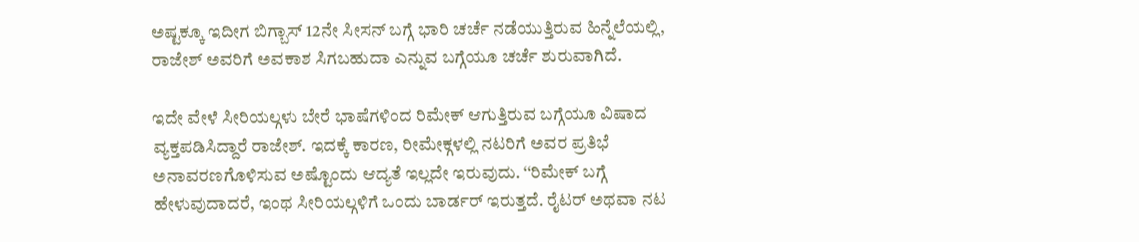ಅಷ್ಟಕ್ಕೂ ಇದೀಗ ಬಿಗ್ಬಾಸ್ 12ನೇ ಸೀಸನ್ ಬಗ್ಗೆ ಭಾರಿ ಚರ್ಚೆ ನಡೆಯುತ್ತಿರುವ ಹಿನ್ನೆಲೆಯಲ್ಲಿ, ರಾಜೇಶ್ ಅವರಿಗೆ ಅವಕಾಶ ಸಿಗಬಹುದಾ ಎನ್ನುವ ಬಗ್ಗೆಯೂ ಚರ್ಚೆ ಶುರುವಾಗಿದೆ.

ಇದೇ ವೇಳೆ ಸೀರಿಯಲ್ಗಳು ಬೇರೆ ಭಾಷೆಗಳಿಂದ ರಿಮೇಕ್ ಆಗುತ್ತಿರುವ ಬಗ್ಗೆಯೂ ವಿಷಾದ ವ್ಯಕ್ತಪಡಿಸಿದ್ದಾರೆ ರಾಜೇಶ್. ಇದಕ್ಕೆ ಕಾರಣ, ರೀಮೇಕ್ಗಳಲ್ಲಿ ನಟರಿಗೆ ಅವರ ಪ್ರತಿಭೆ ಅನಾವರಣಗೊಳಿಸುವ ಅಷ್ಟೊಂದು ಆದ್ಯತೆ ಇಲ್ಲದೇ ಇರುವುದು. ‘‘ರಿಮೇಕ್‌ ಬಗ್ಗೆ ಹೇಳುವುದಾದರೆ, ಇಂಥ ಸೀರಿಯಲ್ಗಳಿಗೆ ಒಂದು ಬಾರ್ಡರ್‌ ಇರುತ್ತದೆ. ರೈಟರ್‌ ಅಥವಾ ನಟ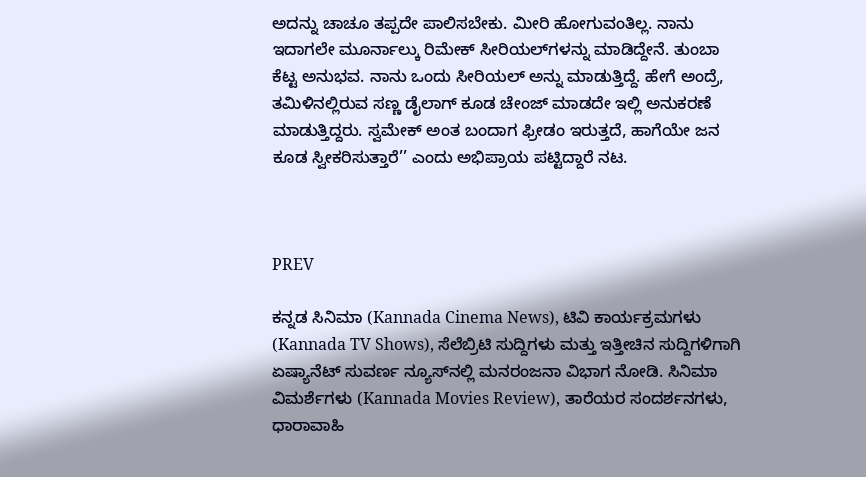ಅದನ್ನು ಚಾಚೂ ತಪ್ಪದೇ ಪಾಲಿಸಬೇಕು. ಮೀರಿ ಹೋಗುವಂತಿಲ್ಲ. ನಾನು ಇದಾಗಲೇ ಮೂರ್ನಾಲ್ಕು ರಿಮೇಕ್‌ ಸೀರಿಯಲ್‌ಗಳನ್ನು ಮಾಡಿದ್ದೇನೆ. ತುಂಬಾ ಕೆಟ್ಟ ಅನುಭವ. ನಾನು ಒಂದು ಸೀರಿಯಲ್‌ ಅನ್ನು ಮಾಡುತ್ತಿದ್ದೆ. ಹೇಗೆ ಅಂದ್ರೆ, ತಮಿಳಿನಲ್ಲಿರುವ ಸಣ್ಣ ಡೈಲಾಗ್‌ ಕೂಡ ಚೇಂಜ್‌ ಮಾಡದೇ ಇಲ್ಲಿ ಅನುಕರಣೆ ಮಾಡುತ್ತಿದ್ದರು. ಸ್ವಮೇಕ್‌ ಅಂತ ಬಂದಾಗ ಫ್ರೀಡಂ ಇರುತ್ತದೆ, ಹಾಗೆಯೇ ಜನ ಕೂಡ ಸ್ವೀಕರಿಸುತ್ತಾರೆ’’ ಎಂದು ಅಭಿಪ್ರಾಯ ಪಟ್ಟಿದ್ದಾರೆ ನಟ.



PREV

ಕನ್ನಡ ಸಿನಿಮಾ (Kannada Cinema News), ಟಿವಿ ಕಾರ್ಯಕ್ರಮಗಳು (Kannada TV Shows), ಸೆಲೆಬ್ರಿಟಿ ಸುದ್ದಿಗಳು ಮತ್ತು ಇತ್ತೀಚಿನ ಸುದ್ದಿಗಳಿಗಾಗಿ ಏಷ್ಯಾನೆಟ್ ಸುವರ್ಣ ನ್ಯೂಸ್‌ನಲ್ಲಿ ಮನರಂಜನಾ ವಿಭಾಗ ನೋಡಿ. ಸಿನಿಮಾ ವಿಮರ್ಶೆಗಳು (Kannada Movies Review), ತಾರೆಯರ ಸಂದರ್ಶನಗಳು, ಧಾರಾವಾಹಿ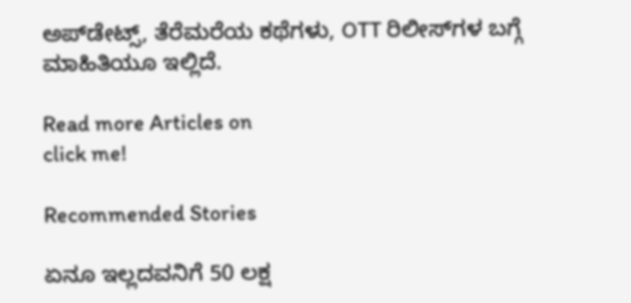ಅಪ್‌ಡೇಟ್ಸ್‌, ತೆರೆಮರೆಯ ಕಥೆಗಳು, OTT ರಿಲೀಸ್‌ಗಳ ಬಗ್ಗೆ ಮಾಹಿತಿಯೂ ಇಲ್ಲಿದೆ.

Read more Articles on
click me!

Recommended Stories

ಏನೂ ಇಲ್ಲದವನಿಗೆ 50 ಲಕ್ಷ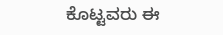ಕೊಟ್ಟವರು ಈ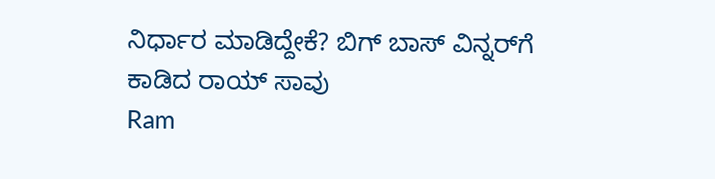ನಿರ್ಧಾರ ಮಾಡಿದ್ದೇಕೆ? ಬಿಗ್ ಬಾಸ್ ವಿನ್ನರ್‌ಗೆ ಕಾಡಿದ ರಾಯ್ ಸಾವು
Ram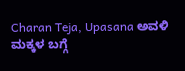Charan Teja, Upasana ಅವಳಿ ಮಕ್ಕಳ ಬಗ್ಗೆ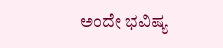ಅಂದೇ ಭವಿಷ್ಯ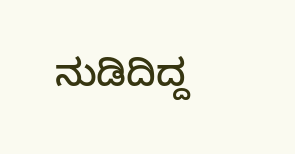ನುಡಿದಿದ್ದ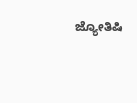ಜ್ಯೋತಿಷಿ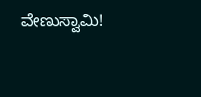ವೇಣುಸ್ವಾಮಿ!